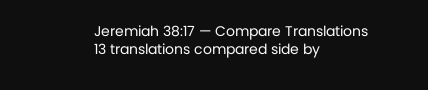Jeremiah 38:17 — Compare Translations
13 translations compared side by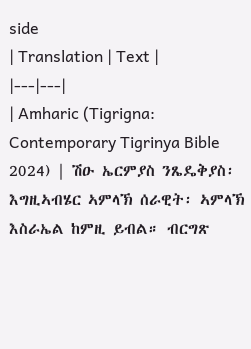side
| Translation | Text |
|---|---|
| Amharic (Tigrigna: Contemporary Tigrinya Bible 2024) | ሽዑ ኤርምያስ ንጼዴቅያስ፡ እግዚኣብሄር ኣምላኽ ሰራዊት፡ ኣምላኽ እስራኤል ከምዚ ይብል። ብርግጽ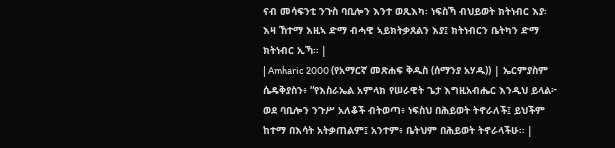ናብ መሳፍንቲ ንጉስ ባቢሎን እንተ ወጺእካ፡ ነፍስኻ ብህይወት ክትነብር እያ፡ እዛ ኸተማ እዚኣ ድማ ብሓዊ ኣይክትቃጸልን እያ፤ ክትነብርን ቤትካን ድማ ክትነብር ኢኻ። |
| Amharic 2000 (የአማርኛ መጽሐፍ ቅዱስ (ሰማንያ አሃዱ)) | ኤርምያስም ሴዴቅያስን፥ “የእስራኤል አምላክ የሠራዊት ጌታ እግዚአብሔር እንዲህ ይላል፦ ወደ ባቢሎን ንጉሥ አለቆች ብትወጣ፥ ነፍስህ በሕይወት ትኖራለች፤ ይህችም ከተማ በእሳት አትቃጠልም፤ አንተም፥ ቤትህም በሕይወት ትኖራላችሁ። |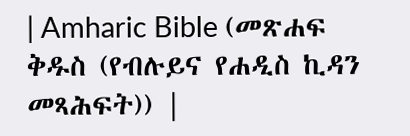| Amharic Bible (መጽሐፍ ቅዱስ (የብሉይና የሐዲስ ኪዳን መጻሕፍት)) |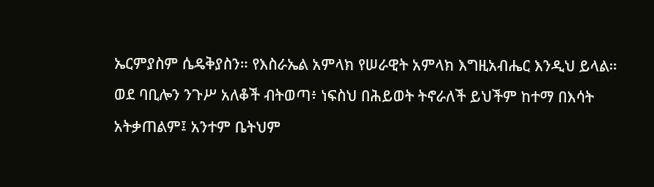ኤርምያስም ሴዴቅያስን። የእስራኤል አምላክ የሠራዊት አምላክ እግዚአብሔር እንዲህ ይላል። ወደ ባቢሎን ንጉሥ አለቆች ብትወጣ፥ ነፍስህ በሕይወት ትኖራለች ይህችም ከተማ በእሳት አትቃጠልም፤ አንተም ቤትህም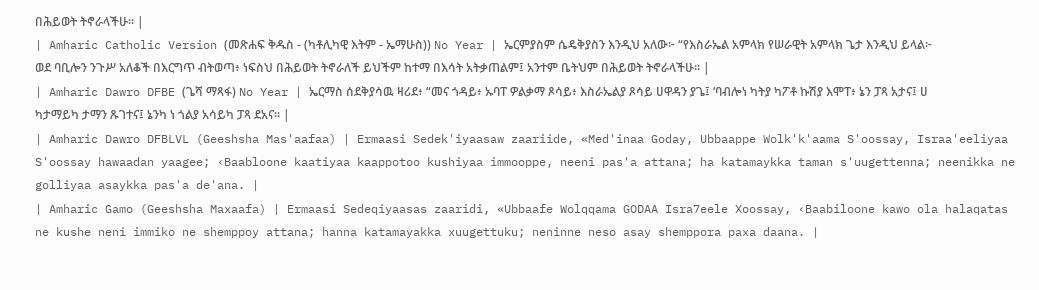በሕይወት ትኖራላችሁ። |
| Amharic Catholic Version (መጽሐፍ ቅዱስ - (ካቶሊካዊ እትም - ኤማሁስ)) No Year | ኤርምያስም ሴዴቅያስን እንዲህ አለው፦ “የእስራኤል አምላክ የሠራዊት አምላክ ጌታ እንዲህ ይላል፦ ወደ ባቢሎን ንጉሥ አለቆች በእርግጥ ብትወጣ፥ ነፍስህ በሕይወት ትኖራለች ይህችም ከተማ በእሳት አትቃጠልም፤ አንተም ቤትህም በሕይወት ትኖራላችሁ። |
| Amharic Dawro DFBE (ጌሻ ማጻፋ) No Year | ኤርማስ ሰደቅያሳዉ ዛሪደ፥ “መና ጎዳይ፥ ኡባፐ ዎልቃማ ጾሳይ፥ እስራኤልያ ጾሳይ ሀዋዳን ያጌ፤ ‘ባብሎነ ካትያ ካፖቶ ኩሽያ እሞፐ፥ ኔን ፓጻ አታና፤ ሀ ካታማይካ ታማን ጹገተና፤ ኔንካ ነ ጎልያ አሳይካ ፓጻ ደአና። |
| Amharic Dawro DFBLVL (Geeshsha Mas'aafaa) | Ermaasi Sedek'iyaasaw zaariide, «Med'inaa Goday, Ubbaappe Wolk'k'aama S'oossay, Israa'eeliyaa S'oossay hawaadan yaagee; ‹Baabloone kaatiyaa kaappotoo kushiyaa immooppe, neeni pas'a attana; ha katamaykka taman s'uugettenna; neenikka ne golliyaa asaykka pas'a de'ana. |
| Amharic Gamo (Geeshsha Maxaafa) | Ermaasi Sedeqiyaasas zaaridi, «Ubbaafe Wolqqama GODAA Isra7eele Xoossay, ‹Baabiloone kawo ola halaqatas ne kushe neni immiko ne shemppoy attana; hanna katamayakka xuugettuku; neninne neso asay shemppora paxa daana. |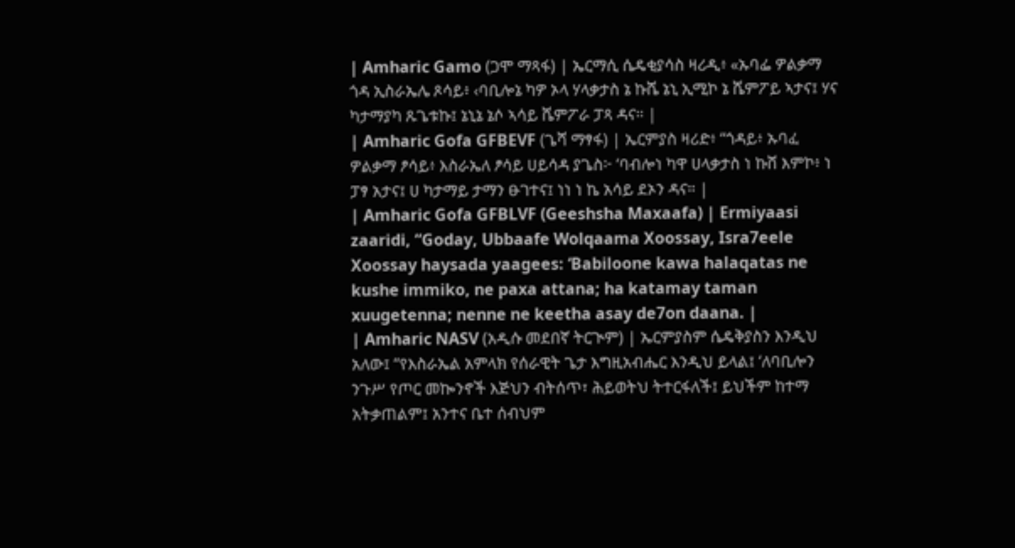| Amharic Gamo (ጋሞ ማጻፋ) | ኤርማሲ ሴዴቂያሳስ ዛሪዲ፥ «ኡባፌ ዎልቃማ ጎዳ ኢስራኤሌ ጾሳይ፥ ‹ባቢሎኔ ካዎ ኦላ ሃላቃታስ ኔ ኩሼ ኔኒ ኢሚኮ ኔ ሼምፖይ ኣታና፤ ሃና ካታማያካ ጹጌቱኩ፤ ኔኒኔ ኔሶ ኣሳይ ሼምፖራ ፓጻ ዳና። |
| Amharic Gofa GFBEVF (ጌሻ ማፃፋ) | ኤርምያስ ዛሪድ፥ “ጎዳይ፥ ኡባፈ ዎልቃማ ፆሳይ፥ እስራኤለ ፆሳይ ሀይሳዳ ያጌስ፦ ‘ባብሎነ ካዋ ሀላቃታስ ነ ኩሸ እምኮ፥ ነ ፓፃ አታና፤ ሀ ካታማይ ታማን ፁገተና፤ ነነ ነ ኬ አሳይ ደኦን ዳና። |
| Amharic Gofa GFBLVF (Geeshsha Maxaafa) | Ermiyaasi zaaridi, “Goday, Ubbaafe Wolqaama Xoossay, Isra7eele Xoossay haysada yaagees: ‘Babiloone kawa halaqatas ne kushe immiko, ne paxa attana; ha katamay taman xuugetenna; nenne ne keetha asay de7on daana. |
| Amharic NASV (አዲሱ መደበኛ ትርጒም) | ኤርምያስም ሴዴቅያስን እንዲህ አለው፤ “የእስራኤል አምላክ የሰራዊት ጌታ እግዚአብሔር እንዲህ ይላል፤ ‘ለባቢሎን ንጉሥ የጦር መኰንኖች እጅህን ብትሰጥ፣ ሕይወትህ ትተርፋለች፤ ይህችም ከተማ አትቃጠልም፤ አንተና ቤተ ሰብህም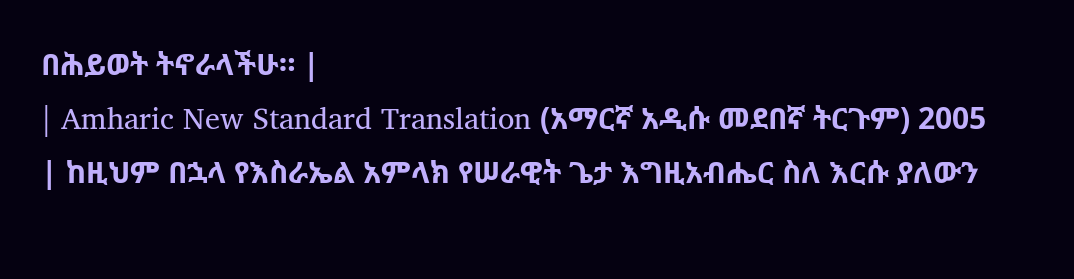በሕይወት ትኖራላችሁ። |
| Amharic New Standard Translation (አማርኛ አዲሱ መደበኛ ትርጉም) 2005 | ከዚህም በኋላ የእስራኤል አምላክ የሠራዊት ጌታ እግዚአብሔር ስለ እርሱ ያለውን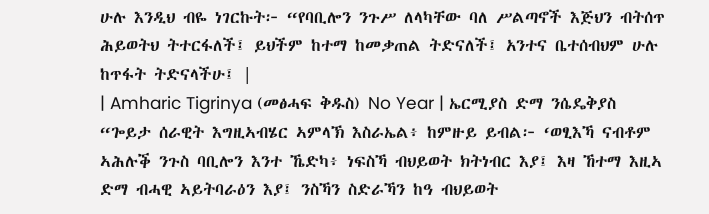ሁሉ እንዲህ ብዬ ነገርኩት፦ “የባቢሎን ንጉሥ ለላካቸው ባለ ሥልጣኖች እጅህን ብትሰጥ ሕይወትህ ትተርፋለች፤ ይህችም ከተማ ከመቃጠል ትድናለች፤ አንተና ቤተሰብህም ሁሉ ከጥፋት ትድናላችሁ፤ |
| Amharic Tigrinya (መፅሓፍ ቅዱስ) No Year | ኤርሚያስ ድማ ንሴዴቅያስ “ጐይታ ሰራዊት እግዚኣብሄር ኣምላኽ እስራኤል፥ ከምዙይ ይብል፦ ‘ወፂእኻ ናብቶም ኣሕሉቕ ንጉስ ባቢሎን እንተ ኼድካ፥ ነፍስኻ ብህይወት ክትነብር እያ፤ እዛ ኸተማ እዚኣ ድማ ብሓዊ ኣይትባራዕን እያ፤ ንስኻን ስድራኻን ከዓ ብህይወት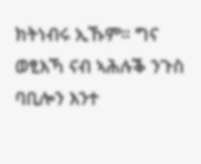ክትነብሩ ኢኹም። ግና ወፂእኻ ናብ ኣሕሉቕ ንጉስ ባቢሎን እንተ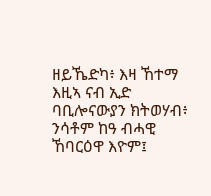ዘይኼድካ፥ እዛ ኸተማ እዚኣ ናብ ኢድ ባቢሎናውያን ክትወሃብ፥ ንሳቶም ከዓ ብሓዊ ኸባርዕዋ እዮም፤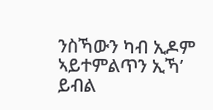ንስኻውን ካብ ኢዶም ኣይተምልጥን ኢኻ’ ይብል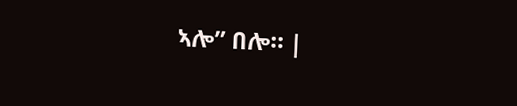ኣሎ” በሎ። |